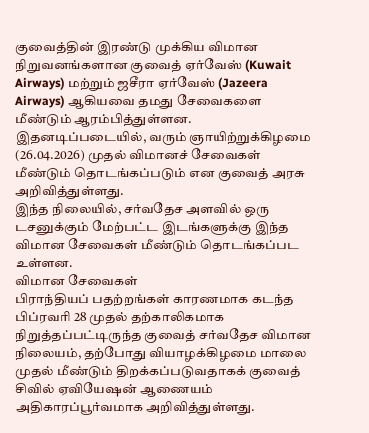குவைத்தின் இரண்டு முக்கிய விமான நிறுவனங்களான குவைத் ஏர்வேஸ் (Kuwait Airways) மற்றும் ஜசீரா ஏர்வேஸ் (Jazeera Airways) ஆகியவை தமது சேவைகளை மீண்டும் ஆரம்பித்துள்ளன.
இதனடிப்படையில், வரும் ஞாயிற்றுக்கிழமை (26.04.2026) முதல் விமானச் சேவைகள் மீண்டும் தொடங்கப்படும் என குவைத் அரசு அறிவித்துள்ளது.
இந்த நிலையில், சர்வதேச அளவில் ஒரு டசனுக்கும் மேற்பட்ட இடங்களுக்கு இந்த விமான சேவைகள் மீண்டும் தொடங்கப்பட உள்ளன.
விமான சேவைகள்
பிராந்தியப் பதற்றங்கள் காரணமாக கடந்த பிப்ரவரி 28 முதல் தற்காலிகமாக நிறுத்தப்பட்டிருந்த குவைத் சர்வதேச விமான நிலையம், தற்போது வியாழக்கிழமை மாலை முதல் மீண்டும் திறக்கப்படுவதாகக் குவைத் சிவில் ஏவியேஷன் ஆணையம் அதிகாரப்பூர்வமாக அறிவித்துள்ளது.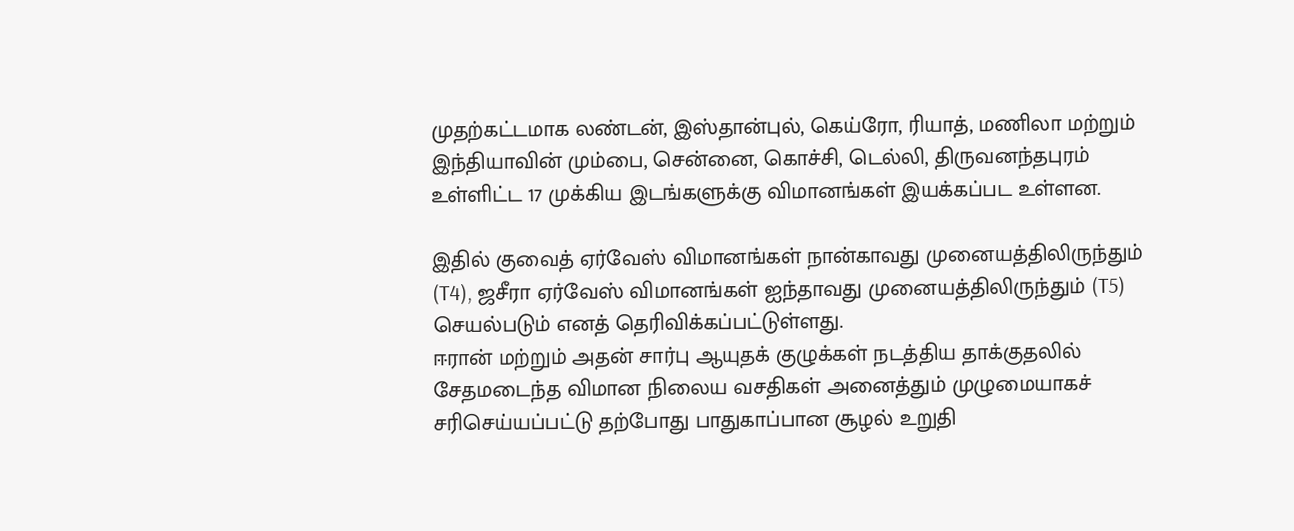முதற்கட்டமாக லண்டன், இஸ்தான்புல், கெய்ரோ, ரியாத், மணிலா மற்றும் இந்தியாவின் மும்பை, சென்னை, கொச்சி, டெல்லி, திருவனந்தபுரம் உள்ளிட்ட 17 முக்கிய இடங்களுக்கு விமானங்கள் இயக்கப்பட உள்ளன.

இதில் குவைத் ஏர்வேஸ் விமானங்கள் நான்காவது முனையத்திலிருந்தும் (T4), ஜசீரா ஏர்வேஸ் விமானங்கள் ஐந்தாவது முனையத்திலிருந்தும் (T5) செயல்படும் எனத் தெரிவிக்கப்பட்டுள்ளது.
ஈரான் மற்றும் அதன் சார்பு ஆயுதக் குழுக்கள் நடத்திய தாக்குதலில் சேதமடைந்த விமான நிலைய வசதிகள் அனைத்தும் முழுமையாகச் சரிசெய்யப்பட்டு தற்போது பாதுகாப்பான சூழல் உறுதி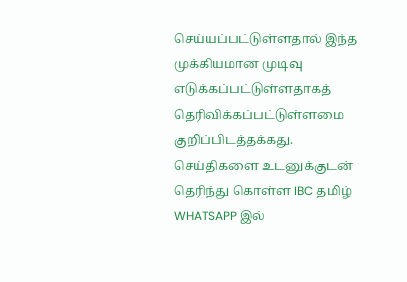செய்யப்பட்டுள்ளதால் இந்த முக்கியமான முடிவு எடுக்கப்பட்டுள்ளதாகத் தெரிவிக்கப்பட்டுள்ளமை குறிப்பிடத்தக்கது.
செய்திகளை உடனுக்குடன் தெரிந்து கொள்ள IBC தமிழ் WHATSAPP இல்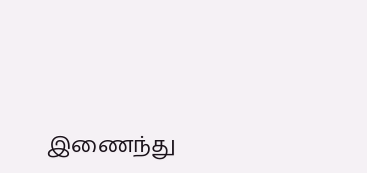இணைந்து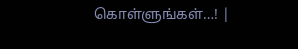கொள்ளுங்கள்…! |